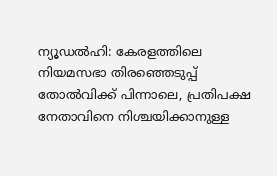ന്യൂഡൽഹി: കേരളത്തിലെ നിയമസഭാ തിരഞ്ഞെടുപ്പ് തോൽവിക്ക് പിന്നാലെ, പ്രതിപക്ഷ നേതാവിനെ നിശ്ചയിക്കാനുള്ള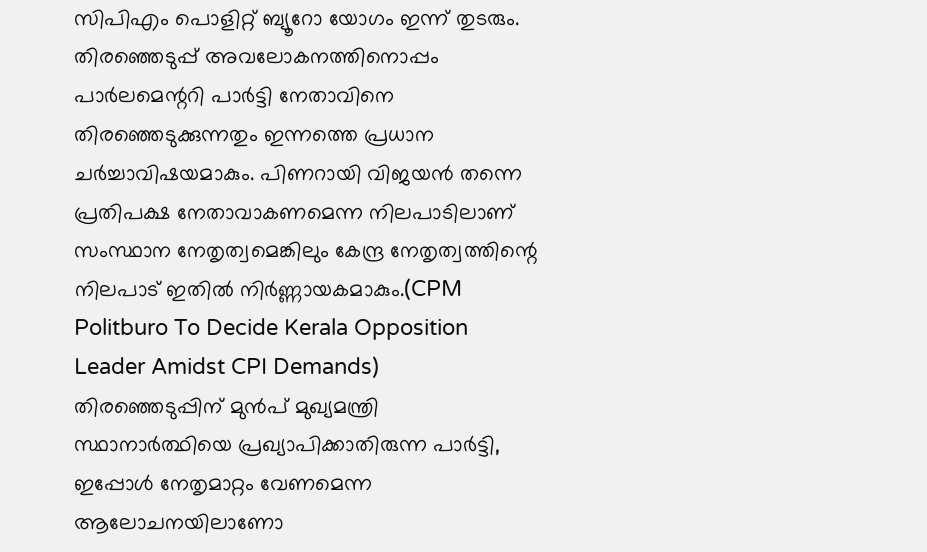സിപിഎം പൊളിറ്റ് ബ്യൂറോ യോഗം ഇന്ന് തുടരും. തിരഞ്ഞെടുപ്പ് അവലോകനത്തിനൊപ്പം പാർലമെന്ററി പാർട്ടി നേതാവിനെ തിരഞ്ഞെടുക്കുന്നതും ഇന്നത്തെ പ്രധാന ചർച്ചാവിഷയമാകും. പിണറായി വിജയൻ തന്നെ പ്രതിപക്ഷ നേതാവാകണമെന്ന നിലപാടിലാണ് സംസ്ഥാന നേതൃത്വമെങ്കിലും കേന്ദ്ര നേതൃത്വത്തിന്റെ നിലപാട് ഇതിൽ നിർണ്ണായകമാകും.(CPM Politburo To Decide Kerala Opposition Leader Amidst CPI Demands)
തിരഞ്ഞെടുപ്പിന് മുൻപ് മുഖ്യമന്ത്രി സ്ഥാനാർത്ഥിയെ പ്രഖ്യാപിക്കാതിരുന്ന പാർട്ടി, ഇപ്പോൾ നേതൃമാറ്റം വേണമെന്ന ആലോചനയിലാണോ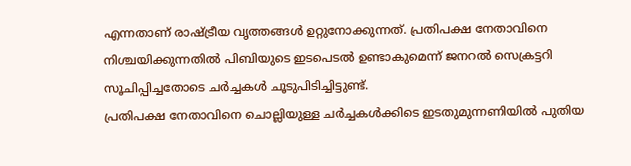എന്നതാണ് രാഷ്ട്രീയ വൃത്തങ്ങൾ ഉറ്റുനോക്കുന്നത്. പ്രതിപക്ഷ നേതാവിനെ നിശ്ചയിക്കുന്നതിൽ പിബിയുടെ ഇടപെടൽ ഉണ്ടാകുമെന്ന് ജനറൽ സെക്രട്ടറി സൂചിപ്പിച്ചതോടെ ചർച്ചകൾ ചൂടുപിടിച്ചിട്ടുണ്ട്.
പ്രതിപക്ഷ നേതാവിനെ ചൊല്ലിയുള്ള ചർച്ചകൾക്കിടെ ഇടതുമുന്നണിയിൽ പുതിയ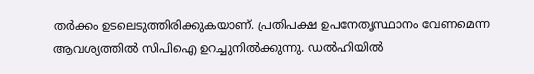തർക്കം ഉടലെടുത്തിരിക്കുകയാണ്. പ്രതിപക്ഷ ഉപനേതൃസ്ഥാനം വേണമെന്ന ആവശ്യത്തിൽ സിപിഐ ഉറച്ചുനിൽക്കുന്നു. ഡൽഹിയിൽ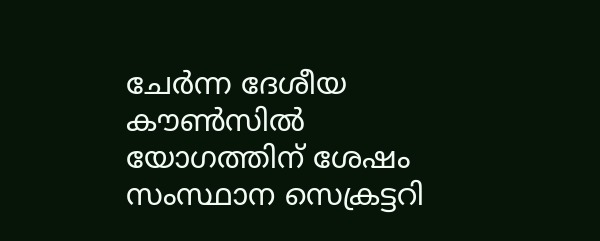ചേർന്ന ദേശീയ കൗൺസിൽ യോഗത്തിന് ശേഷം സംസ്ഥാന സെക്രട്ടറി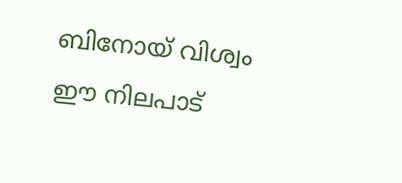ബിനോയ് വിശ്വം ഈ നിലപാട്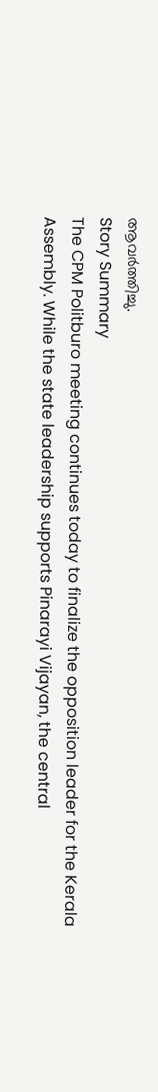ആവർത്തിച്ചു.
Story Summary
The CPM Politburo meeting continues today to finalize the opposition leader for the Kerala Assembly. While the state leadership supports Pinarayi Vijayan, the central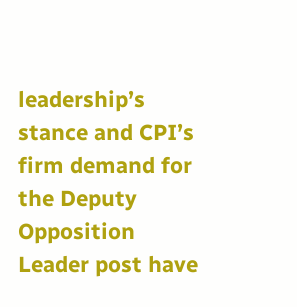leadership’s stance and CPI’s firm demand for the Deputy Opposition Leader post have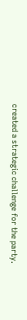created a strategic challenge for the party.